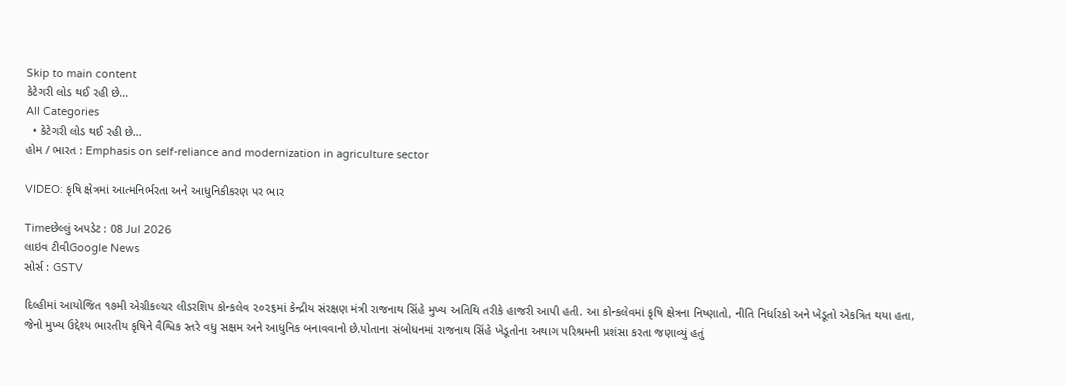Skip to main content
કેટેગરી લોડ થઈ રહી છે...
All Categories
  • કેટેગરી લોડ થઈ રહી છે...
હોમ / ભારત : Emphasis on self-reliance and modernization in agriculture sector

VIDEO: કૃષિ ક્ષેત્રમાં આત્મનિર્ભરતા અને આધુનિકીકરણ પર ભાર

Timeછેલ્લું અપડેટ : 08 Jul 2026
લાઇવ ટીવીGoogle News
સોર્સ : GSTV

દિલ્હીમાં આયોજિત ૧૭મી એગ્રીકલ્ચર લીડરશિપ કોન્કલેવ ૨૦૨૬માં કેન્દ્રીય સંરક્ષણ મંત્રી રાજનાથ સિંહે મુખ્ય અતિથિ તરીકે હાજરી આપી હતી. આ કોન્કલેવમાં કૃષિ ક્ષેત્રના નિષ્ણાતો, નીતિ નિર્ધારકો અને ખેડૂતો એકત્રિત થયા હતા, જેનો મુખ્ય ઉદ્દેશ્ય ભારતીય કૃષિને વૈશ્વિક સ્તરે વધુ સક્ષમ અને આધુનિક બનાવવાનો છે.પોતાના સંબોધનમાં રાજનાથ સિંહે ખેડૂતોના અથાગ પરિશ્રમની પ્રશંસા કરતા જણાવ્યું હતું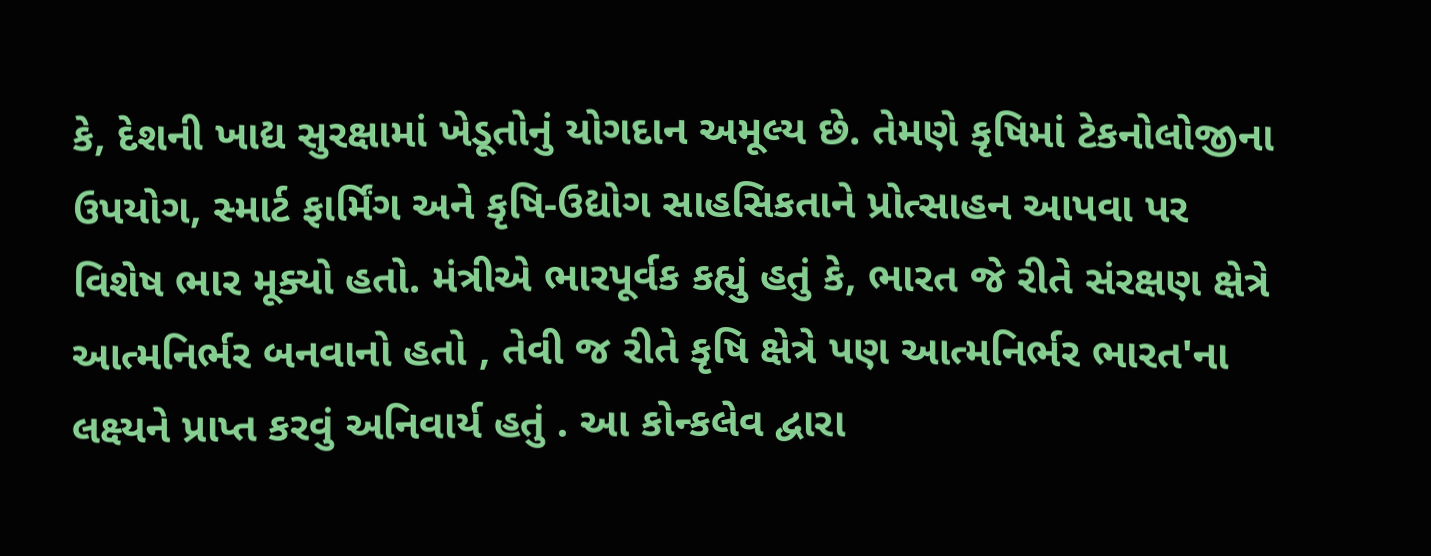કે, દેશની ખાદ્ય સુરક્ષામાં ખેડૂતોનું યોગદાન અમૂલ્ય છે. તેમણે કૃષિમાં ટેકનોલોજીના ઉપયોગ, સ્માર્ટ ફાર્મિંગ અને કૃષિ-ઉદ્યોગ સાહસિકતાને પ્રોત્સાહન આપવા પર વિશેષ ભાર મૂક્યો હતો. મંત્રીએ ભારપૂર્વક કહ્યું હતું કે, ભારત જે રીતે સંરક્ષણ ક્ષેત્રે આત્મનિર્ભર બનવાનો હતો , તેવી જ રીતે કૃષિ ક્ષેત્રે પણ આત્મનિર્ભર ભારત'ના લક્ષ્યને પ્રાપ્ત કરવું અનિવાર્ય હતું . આ કોન્કલેવ દ્વારા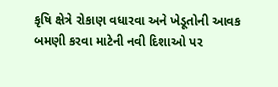કૃષિ ક્ષેત્રે રોકાણ વધારવા અને ખેડૂતોની આવક બમણી કરવા માટેની નવી દિશાઓ પર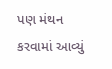પણ મંથન કરવામાં આવ્યું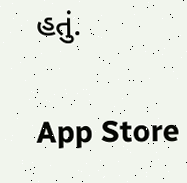હતું.

App Store